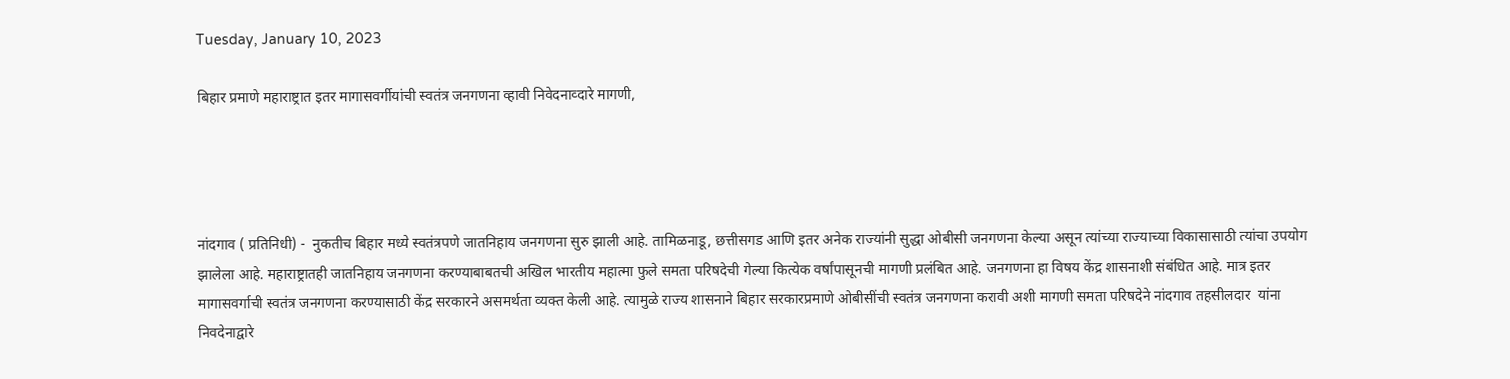Tuesday, January 10, 2023

बिहार प्रमाणे महाराष्ट्रात इतर मागासवर्गीयांची स्वतंत्र जनगणना व्हावी निवेदनाव्दारे मागणी,




नांदगाव ( प्रतिनिधी) -  नुकतीच बिहार मध्ये स्वतंत्रपणे जातनिहाय जनगणना सुरु झाली आहे. तामिळनाडू, छत्तीसगड आणि इतर अनेक राज्यांनी सुद्धा ओबीसी जनगणना केल्या असून त्यांच्या राज्याच्या विकासासाठी त्यांचा उपयोग झालेला आहे. महाराष्ट्रातही जातनिहाय जनगणना करण्याबाबतची अखिल भारतीय महात्मा फुले समता परिषदेची गेल्या कित्येक वर्षांपासूनची मागणी प्रलंबित आहे. जनगणना हा विषय केंद्र शासनाशी संबंधित आहे. मात्र इतर मागासवर्गाची स्वतंत्र जनगणना करण्यासाठी केंद्र सरकारने असमर्थता व्यक्त केली आहे. त्यामुळे राज्य शासनाने बिहार सरकारप्रमाणे ओबीसींची स्वतंत्र जनगणना करावी अशी मागणी समता परिषदेने नांदगाव तहसीलदार  यांना निवदेनाद्वारे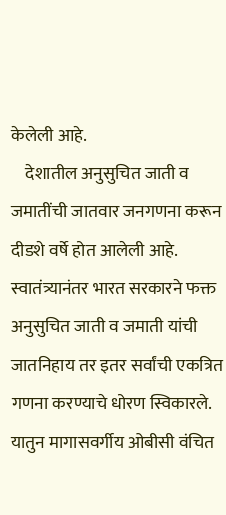केलेली आहे.
    देशातील अनुसुचित जाती व जमातींची जातवार जनगणना करून दीडशे वर्षे होत आलेली आहे. स्वातंत्र्यानंतर भारत सरकारने फक्त अनुसुचित जाती व जमाती यांची जातनिहाय तर इतर सर्वांची एकत्रित गणना करण्याचे धोरण स्विकारले. यातुन मागासवर्गीय ओबीसी वंचित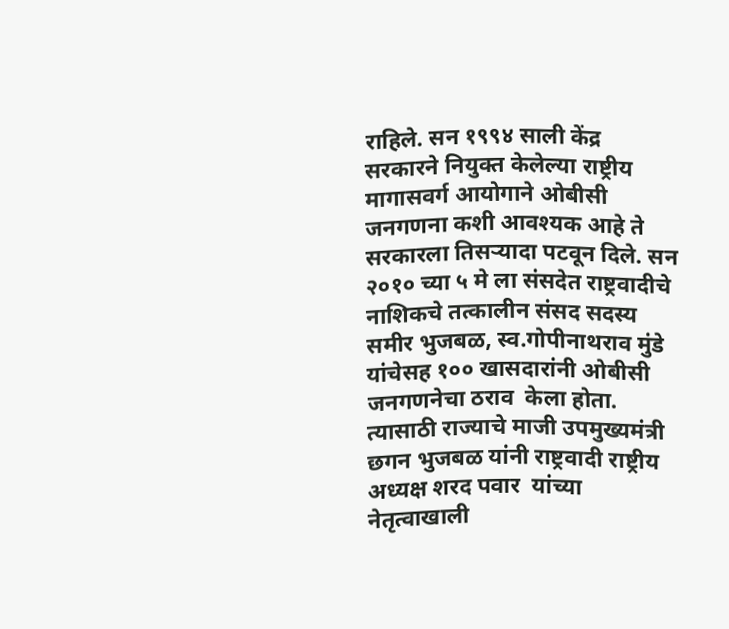राहिले. सन १९९४ साली केंद्र सरकारने नियुक्त केलेल्या राष्ट्रीय मागासवर्ग आयोगाने ओबीसी जनगणना कशी आवश्यक आहे ते सरकारला तिसऱ्यादा पटवून दिले. सन २०१० च्या ५ मे ला संसदेत राष्ट्रवादीचे नाशिकचे तत्कालीन संसद सदस्य समीर भुजबळ, स्व.गोपीनाथराव मुंडे यांचेसह १०० खासदारांनी ओबीसी जनगणनेचा ठराव  केला होता.
त्यासाठी राज्याचे माजी उपमुख्यमंत्री छगन भुजबळ यांनी राष्ट्रवादी राष्ट्रीय अध्यक्ष शरद पवार  यांच्या नेतृत्वाखाली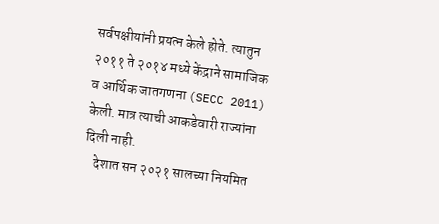सर्वपक्षीयांनी प्रयत्न केले होते. त्यातुन २०११ ते २०१४ मध्ये केंद्राने सामाजिक व आर्थिक जातगणना (SECC 2011) केली. मात्र त्याची आकडेवारी राज्यांना दिली नाही.
    देशात सन २०२१ सालच्या नियमित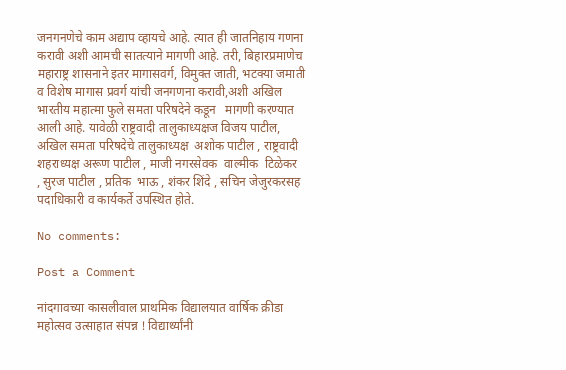जनगनणेचे काम अद्याप व्हायचे आहे. त्यात ही जातनिहाय गणना करावी अशी आमची सातत्याने मागणी आहे. तरी, बिहारप्रमाणेच महाराष्ट्र शासनाने इतर मागासवर्ग, विमुक्त जाती, भटक्या जमाती व विशेष मागास प्रवर्ग यांची जनगणना करावी,अशी अखिल भारतीय महात्मा फुले समता परिषदेने कडून   मागणी करण्यात आली आहे. यावेळी राष्ट्रवादी तालुकाध्यक्षज विजय पाटील,   अखिल समता परिषदेचे तालुकाध्यक्ष  अशोक पाटील , राष्ट्रवादी शहराध्यक्ष अरूण पाटील , माजी नगरसेवक  वाल्मीक  टिळेकर  , सुरज पाटील , प्रतिक  भाऊ , शंकर शिंदे , सचिन जेजुरकरसह पदाधिकारी व कार्यकर्ते उपस्थित होते.

No comments:

Post a Comment

नांदगावच्या कासलीवाल प्राथमिक विद्यालयात वार्षिक क्रीडा महोत्सव उत्साहात संपन्न ! विद्यार्थ्यांनी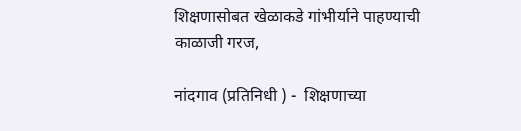शिक्षणासोबत खेळाकडे गांभीर्याने पाहण्याची काळाजी गरज,

नांदगाव (प्रतिनिधी ) -  शिक्षणाच्या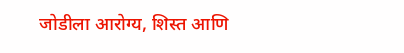जोडीला आरोग्य, शिस्त आणि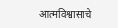आत्मविश्वासाचे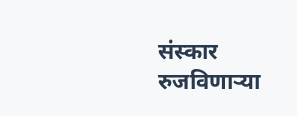संस्कार रुजविणाऱ्या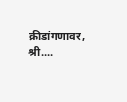क्रीडांगणावर, श्री....